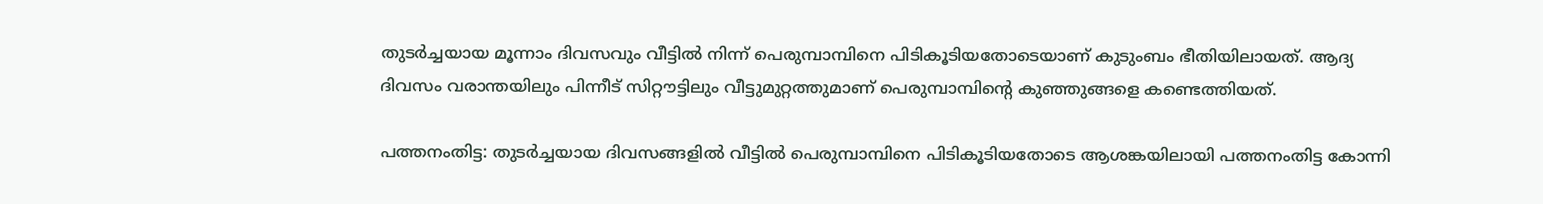തുടർച്ചയായ മൂന്നാം ദിവസവും വീട്ടില്‍ നിന്ന് പെരുമ്പാമ്പിനെ പിടികൂടിയതോടെയാണ് കുടുംബം ഭീതിയിലായത്. ആദ്യ ദിവസം വരാന്തയിലും പിന്നീട് സിറ്റൗട്ടിലും വീട്ടുമുറ്റത്തുമാണ് പെരുമ്പാമ്പിൻ്റെ കുഞ്ഞുങ്ങളെ കണ്ടെത്തിയത്.

പത്തനംതിട്ട: തുടർച്ചയായ ദിവസങ്ങളിൽ വീട്ടിൽ പെരുമ്പാമ്പിനെ പിടികൂടിയതോടെ ആശങ്കയിലായി പത്തനംതിട്ട കോന്നി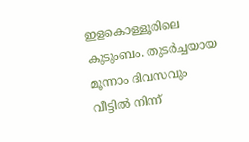ഇളകൊള്ളൂരിലെ കുടുംബം. തുടർച്ചയായ മൂന്നാം ദിവസവും വീട്ടില്‍ നിന്ന്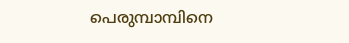പെരുമ്പാമ്പിനെ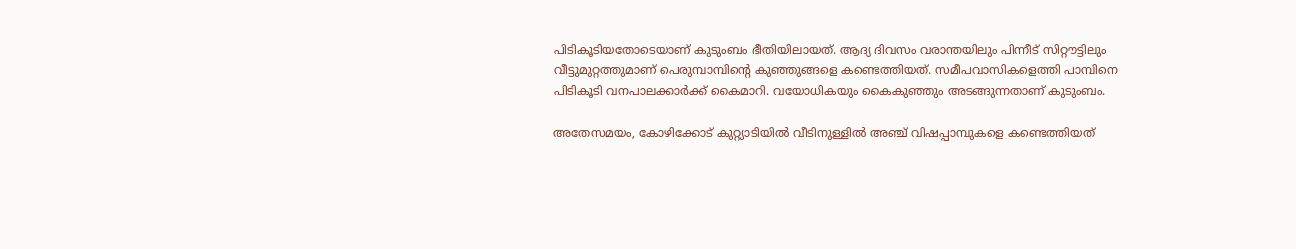പിടികൂടിയതോടെയാണ് കുടുംബം ഭീതിയിലായത്. ആദ്യ ദിവസം വരാന്തയിലും പിന്നീട് സിറ്റൗട്ടിലും വീട്ടുമുറ്റത്തുമാണ് പെരുമ്പാമ്പിൻ്റെ കുഞ്ഞുങ്ങളെ കണ്ടെത്തിയത്. സമീപവാസികളെത്തി പാമ്പിനെ പിടികൂടി വനപാലക്കാർക്ക് കൈമാറി. വയോധികയും കൈകുഞ്ഞും അടങ്ങുന്നതാണ് കുടുംബം.

അതേസമയം, കോഴിക്കോട് കുറ്റ്യാടിയിൽ വീടിനുള്ളിൽ അഞ്ച് വിഷപ്പാമ്പുകളെ കണ്ടെത്തിയത്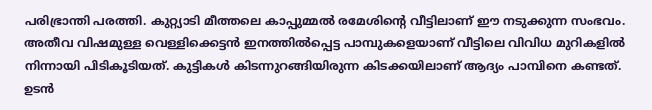പരിഭ്രാന്തി പരത്തി. കുറ്റ്യാടി മീത്തലെ കാപ്പുമ്മൽ രമേശിന്റെ വീട്ടിലാണ് ഈ നടുക്കുന്ന സംഭവം. അതീവ വിഷമുള്ള വെള്ളിക്കെട്ടൻ ഇനത്തിൽപ്പെട്ട പാമ്പുകളെയാണ് വീട്ടിലെ വിവിധ മുറികളിൽ നിന്നായി പിടികൂടിയത്. കുട്ടികൾ കിടന്നുറങ്ങിയിരുന്ന കിടക്കയിലാണ് ആദ്യം പാമ്പിനെ കണ്ടത്. ഉടൻ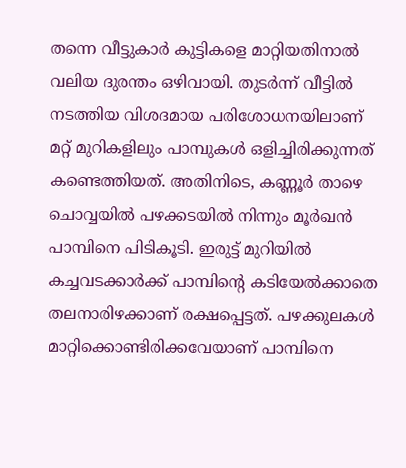തന്നെ വീട്ടുകാർ കുട്ടികളെ മാറ്റിയതിനാൽ വലിയ ദുരന്തം ഒഴിവായി. തുടർന്ന് വീട്ടിൽ നടത്തിയ വിശദമായ പരിശോധനയിലാണ് മറ്റ് മുറികളിലും പാമ്പുകൾ ഒളിച്ചിരിക്കുന്നത് കണ്ടെത്തിയത്. അതിനിടെ, കണ്ണൂർ താഴെ ചൊവ്വയിൽ പഴക്കടയിൽ നിന്നും മൂർഖൻ പാമ്പിനെ പിടികൂടി. ഇരുട്ട് മുറിയിൽ കച്ചവടക്കാർക്ക് പാമ്പിന്റെ കടിയേൽക്കാതെ തലനാരിഴക്കാണ് രക്ഷപ്പെട്ടത്. പഴക്കുലകൾ മാറ്റിക്കൊണ്ടിരിക്കവേയാണ് പാമ്പിനെ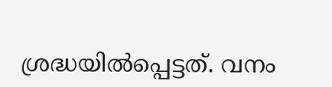ശ്രദ്ധയിൽപ്പെട്ടത്. വനം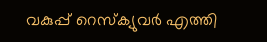വകുപ്പ് റെസ്ക്യുവർ എത്തി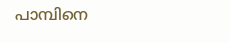പാമ്പിനെ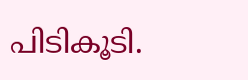പിടികൂടി.